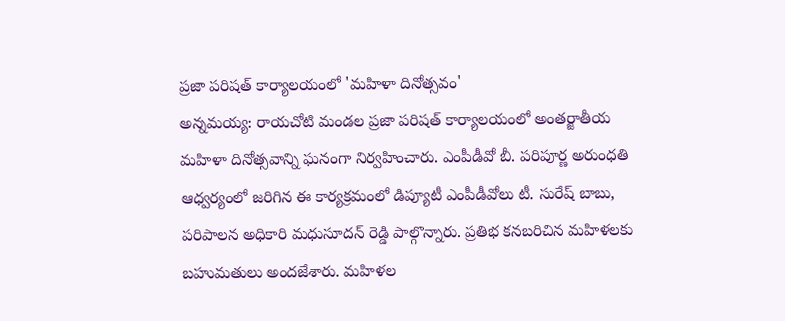ప్రజా పరిషత్ కార్యాలయంలో 'మహిళా దినోత్సవం'
అన్నమయ్య: రాయచోటి మండల ప్రజా పరిషత్ కార్యాలయంలో అంతర్జాతీయ మహిళా దినోత్సవాన్ని ఘనంగా నిర్వహించారు. ఎంపీడీవో బీ. పరిపూర్ణ అరుంధతి ఆధ్వర్యంలో జరిగిన ఈ కార్యక్రమంలో డిప్యూటీ ఎంపీడీవోలు టీ. సురేష్ బాబు, పరిపాలన అధికారి మధుసూదన్ రెడ్డి పాల్గొన్నారు. ప్రతిభ కనబరిచిన మహిళలకు బహుమతులు అందజేశారు. మహిళల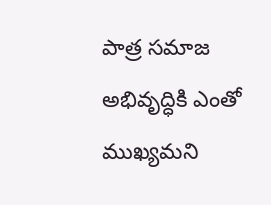పాత్ర సమాజ అభివృద్ధికి ఎంతో ముఖ్యమని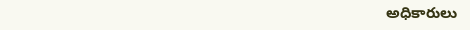అధికారులు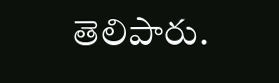తెలిపారు.